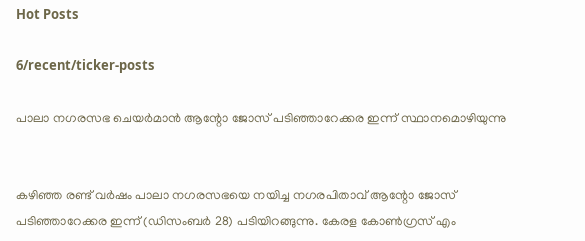Hot Posts

6/recent/ticker-posts

പാലാ നഗരസഭ ചെയർമാൻ ആന്റോ ജോസ് പടിഞ്ഞാറേക്കര ഇന്ന് സ്ഥാനമൊഴിയുന്നു


കഴിഞ്ഞ രണ്ട് വർഷം പാലാ നഗരസഭയെ നയിച്ച നഗരപിതാവ് ആന്റോ ജോസ് പടിഞ്ഞാറേക്കര ഇന്ന് (ഡിസംബർ 28) പടിയിറങ്ങുന്നു. കേരള കോണ്‍ഗ്രസ് എം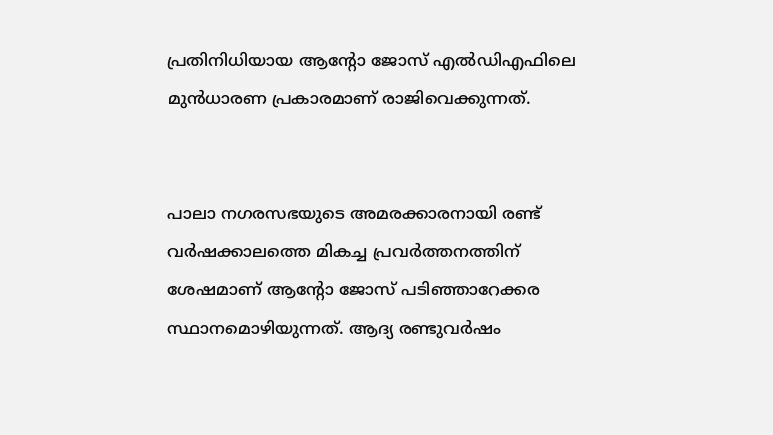പ്രതിനിധിയായ ആന്റോ ജോസ് എല്‍ഡിഎഫിലെ മുന്‍ധാരണ പ്രകാരമാണ് രാജിവെക്കുന്നത്.


പാലാ നഗരസഭയുടെ അമരക്കാരനായി രണ്ട് വർഷക്കാലത്തെ മികച്ച പ്രവർത്തനത്തിന് ശേഷമാണ് ആന്റോ ജോസ് പ‌ടിഞ്ഞാറേക്കര സ്ഥാനമൊഴിയുന്നത്. ആദ്യ രണ്ടുവർഷം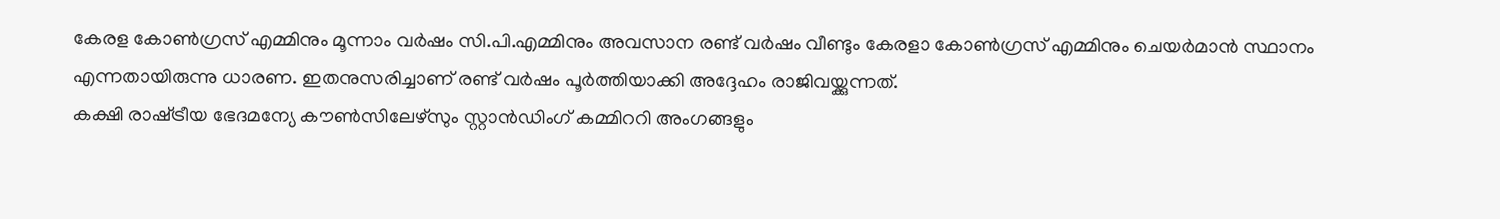കേരള കോൺഗ്രസ് എമ്മിനും മൂന്നാം വർഷം സി.പി.എമ്മിനും അവസാന രണ്ട് വർഷം വീണ്ടും കേരളാ കോൺഗ്രസ് എമ്മിനും ചെയർമാൻ സ്ഥാനം എന്നതായിരുന്നു ധാരണ. ഇതനുസരിച്ചാണ് രണ്ട് വർഷം പൂർത്തിയാക്കി അദ്ദേഹം രാജിവയ്ക്കുന്നത്.
കക്ഷി രാഷ്‌ട്രീയ ഭേദമന്യേ കൗൺസിലേഴ്സും സ്റ്റാൻഡിംഗ് കമ്മിററി അംഗങ്ങളും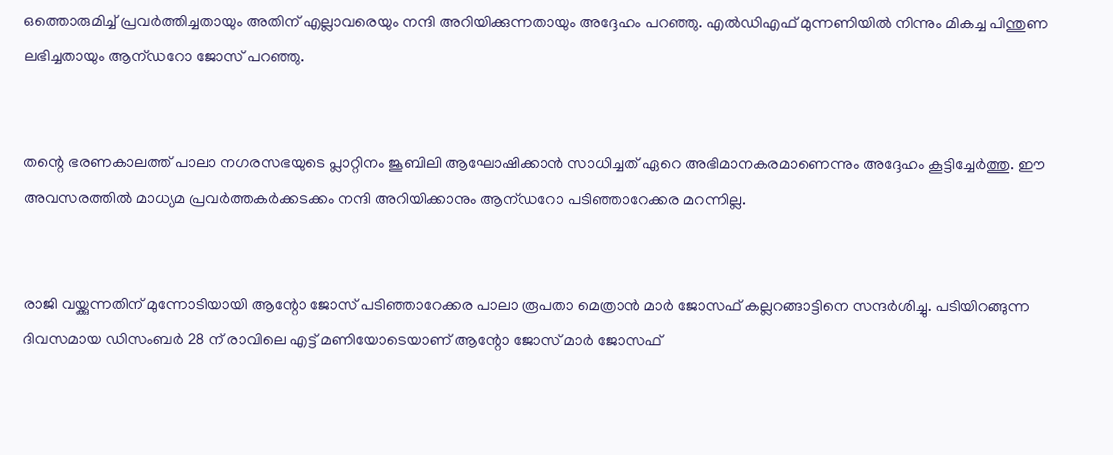ഒത്തൊരുമിച്ച് പ്രവർത്തിച്ചതായും അതിന് എല്ലാവരെയും നന്ദി അറിയിക്കുന്നതായും അദ്ദേഹം പറഞ്ഞു. എൽഡിഎഫ് മുന്നണിയിൽ നിന്നും മികച്ച പിന്തുണ ലഭിച്ചതായും ആന്ഡറോ ജോസ് പറഞ്ഞു.


തന്റെ ഭരണകാലത്ത് പാലാ നഗരസഭയുടെ പ്ലാറ്റിനം ജൂബിലി ആഘോഷിക്കാൻ സാധിച്ചത് ഏറെ അഭിമാനകരമാണെന്നും അദ്ദേഹം കൂട്ടിച്ചേർത്തു. ഈ അവസരത്തിൽ മാധ്യമ പ്രവർത്തകർക്കടക്കം നന്ദി അറിയിക്കാനും ആന്ഡറോ പടിഞ്ഞാറേക്കര മറന്നില്ല.


രാജി വയ്ക്കുന്നതിന് മുന്നോടിയായി ആന്റോ ജോസ് പടിഞ്ഞാറേക്കര പാലാ രൂപതാ മെത്രാൻ മാർ ജോസഫ് കല്ലറങ്ങാട്ടിനെ സന്ദർശിച്ചു. പടിയിറങ്ങുന്ന ദിവസമായ ഡിസംബർ 28 ന് രാവിലെ എട്ട് മണിയോടെയാണ് ആന്റോ ജോസ് മാർ ജോസഫ്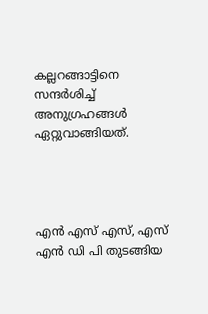കല്ലറങ്ങാട്ടിനെ സന്ദർശിച്ച് അനുഗ്രഹങ്ങൾ ഏറ്റുവാങ്ങിയത്.




എൻ എസ് എസ്, എസ് എൻ ഡി പി തുടങ്ങിയ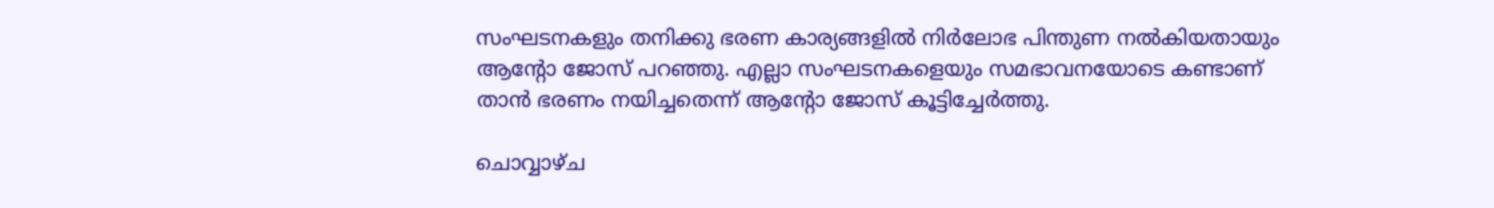സംഘടനകളും തനിക്കു ഭരണ കാര്യങ്ങളിൽ നിർലോഭ പിന്തുണ നൽകിയതായും ആന്റോ ജോസ് പറഞ്ഞു. എല്ലാ സംഘടനകളെയും സമഭാവനയോടെ കണ്ടാണ് താൻ ഭരണം നയിച്ചതെന്ന് ആന്റോ ജോസ് കൂട്ടിച്ചേർത്തു.

ചൊവ്വാഴ്ച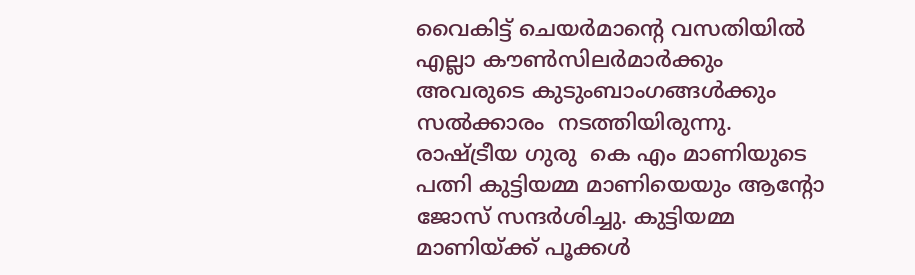വൈകിട്ട് ചെയർമാന്റെ വസതിയിൽ എല്ലാ കൗൺസിലർമാർക്കും അവരുടെ കുടുംബാംഗങ്ങൾക്കും സൽക്കാരം  നടത്തിയിരുന്നു. രാഷ്ട്രീയ ഗുരു  കെ എം മാണിയുടെ പത്നി കുട്ടിയമ്മ മാണിയെയും ആന്റോ ജോസ് സന്ദർശിച്ചു. കുട്ടിയമ്മ മാണിയ്ക്ക് പൂക്കൾ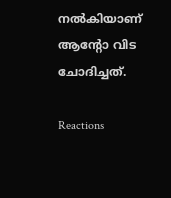നൽകിയാണ് ആന്റോ വിട ചോദിച്ചത്.

Reactions